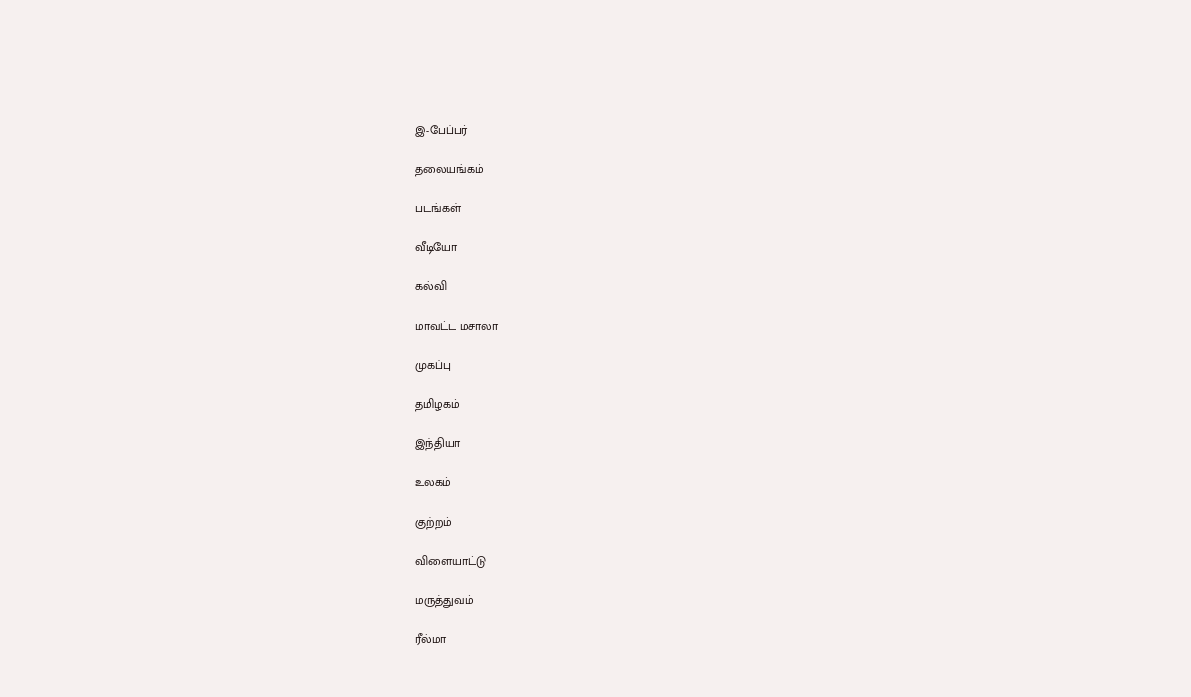இ-பேப்பர்

தலையங்கம்

படங்கள்

வீடியோ

கல்வி

மாவட்ட மசாலா

முகப்பு

தமிழகம்

இந்தியா

உலகம்

குற்றம்

விளையாட்டு

மருத்துவம்

ரீல்மா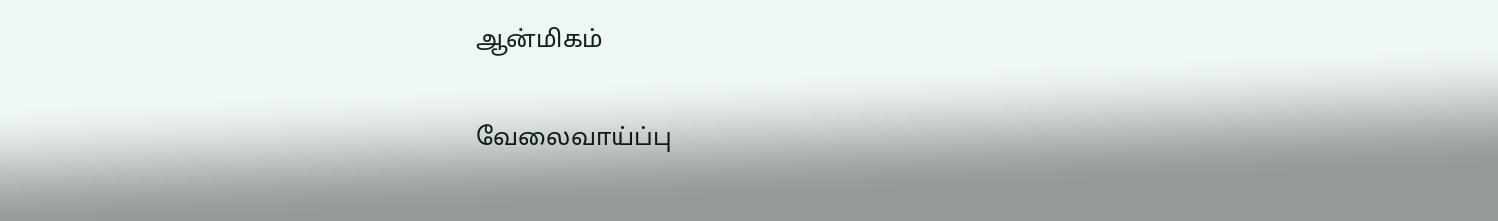ஆன்மிகம்

வேலைவாய்ப்பு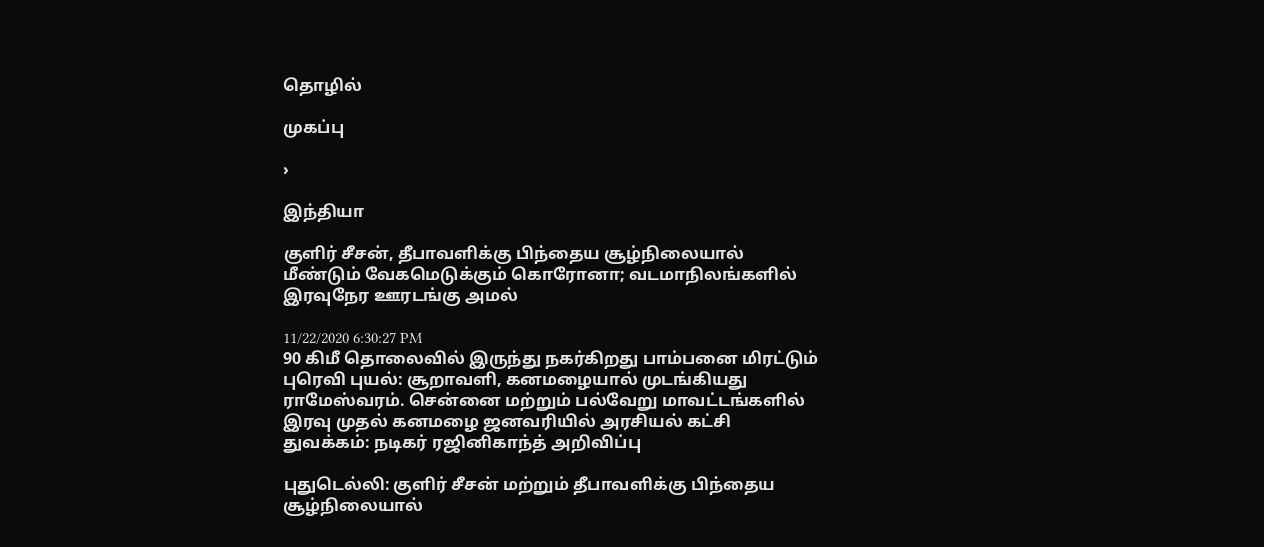தொழில்

முகப்பு

›

இந்தியா

குளிர் சீசன், தீபாவளிக்கு பிந்தைய சூழ்நிலையால் மீண்டும் வேகமெடுக்கும் கொரோனா; வடமாநிலங்களில் இரவுநேர ஊரடங்கு அமல்

11/22/2020 6:30:27 PM
90 கிமீ தொலைவில் இருந்து நகர்கிறது பாம்பனை மிரட்டும் புரெவி புயல்: சூறாவளி, கனமழையால் முடங்கியது ராமேஸ்வரம். சென்னை மற்றும் பல்வேறு மாவட்டங்களில் இரவு முதல் கனமழை ஜனவரியில் அரசியல் கட்சி துவக்கம்: நடிகர் ரஜினிகாந்த் அறிவிப்பு

புதுடெல்லி: குளிர் சீசன் மற்றும் தீபாவளிக்கு பிந்தைய சூழ்நிலையால்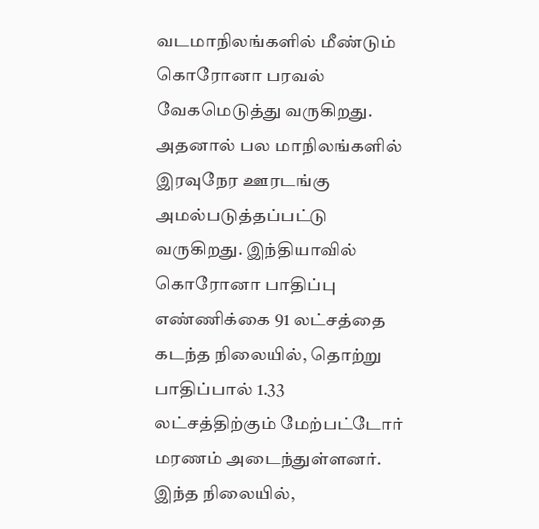வடமாநிலங்களில் மீண்டும் கொரோனா பரவல் வேகமெடுத்து வருகிறது. அதனால் பல மாநிலங்களில் இரவுநேர ஊரடங்கு அமல்படுத்தப்பட்டு வருகிறது. இந்தியாவில் கொரோனா பாதிப்பு எண்ணிக்கை 91 லட்சத்தை கடந்த நிலையில், தொற்று பாதிப்பால் 1.33 லட்சத்திற்கும் மேற்பட்டோர் மரணம் அடைந்துள்ளனர். இந்த நிலையில்,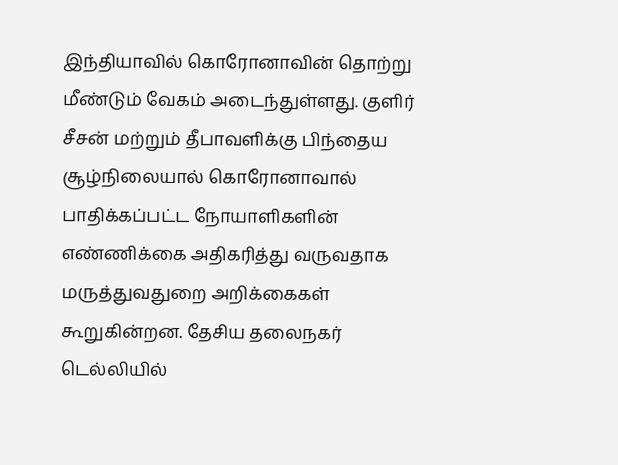இந்தியாவில் கொரோனாவின் தொற்று மீண்டும் வேகம் அடைந்துள்ளது. குளிர் சீசன் மற்றும் தீபாவளிக்கு பிந்தைய சூழ்நிலையால் கொரோனாவால் பாதிக்கப்பட்ட நோயாளிகளின் எண்ணிக்கை அதிகரித்து வருவதாக மருத்துவதுறை அறிக்கைகள் கூறுகின்றன. தேசிய தலைநகர் டெல்லியில்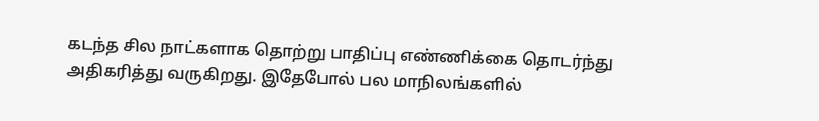கடந்த சில நாட்களாக தொற்று பாதிப்பு எண்ணிக்கை தொடர்ந்து அதிகரித்து வருகிறது. இதேபோல் பல மாநிலங்களில்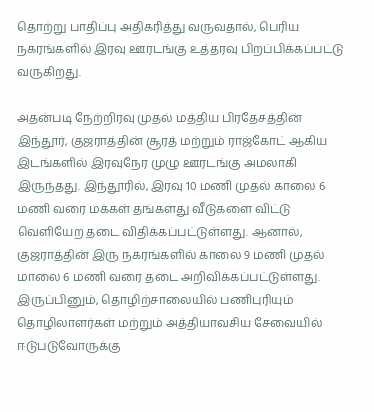தொற்று பாதிப்பு அதிகரித்து வருவதால், பெரிய நகரங்களில் இரவு ஊரடங்கு உத்தரவு பிறப்பிக்கப்பட்டு வருகிறது.

அதன்படி நேற்றிரவு முதல் மத்திய பிரதேசத்தின் இந்தூர், குஜராத்தின் சூரத் மற்றும் ராஜ்கோட் ஆகிய இடங்களில் இரவுநேர முழு ஊரடங்கு அமலாகி இருந்தது. இந்தூரில், இரவு 10 மணி முதல் காலை 6 மணி வரை மக்கள் தங்களது வீடுகளை விட்டு வெளியேற தடை விதிக்கப்பட்டுள்ளது. ஆனால், குஜராத்தின் இரு நகரங்களில் காலை 9 மணி முதல் மாலை 6 மணி வரை தடை அறிவிக்கப்பட்டுள்ளது. இருப்பினும், தொழிற்சாலையில் பணிபுரியும் தொழிலாளர்கள் மற்றும் அத்தியாவசிய சேவையில் ஈடுபடுவோருக்கு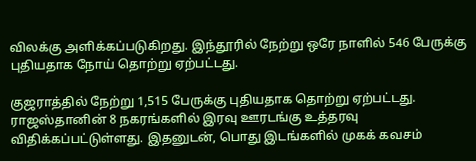விலக்கு அளிக்கப்படுகிறது. இந்தூரில் நேற்று ஒரே நாளில் 546 பேருக்கு புதியதாக நோய் தொற்று ஏற்பட்டது.

குஜராத்தில் நேற்று 1,515 பேருக்கு புதியதாக தொற்று ஏற்பட்டது. ராஜஸ்தானின் 8 நகரங்களில் இரவு ஊரடங்கு உத்தரவு விதிக்கப்பட்டுள்ளது. இதனுடன், பொது இடங்களில் முகக் கவசம்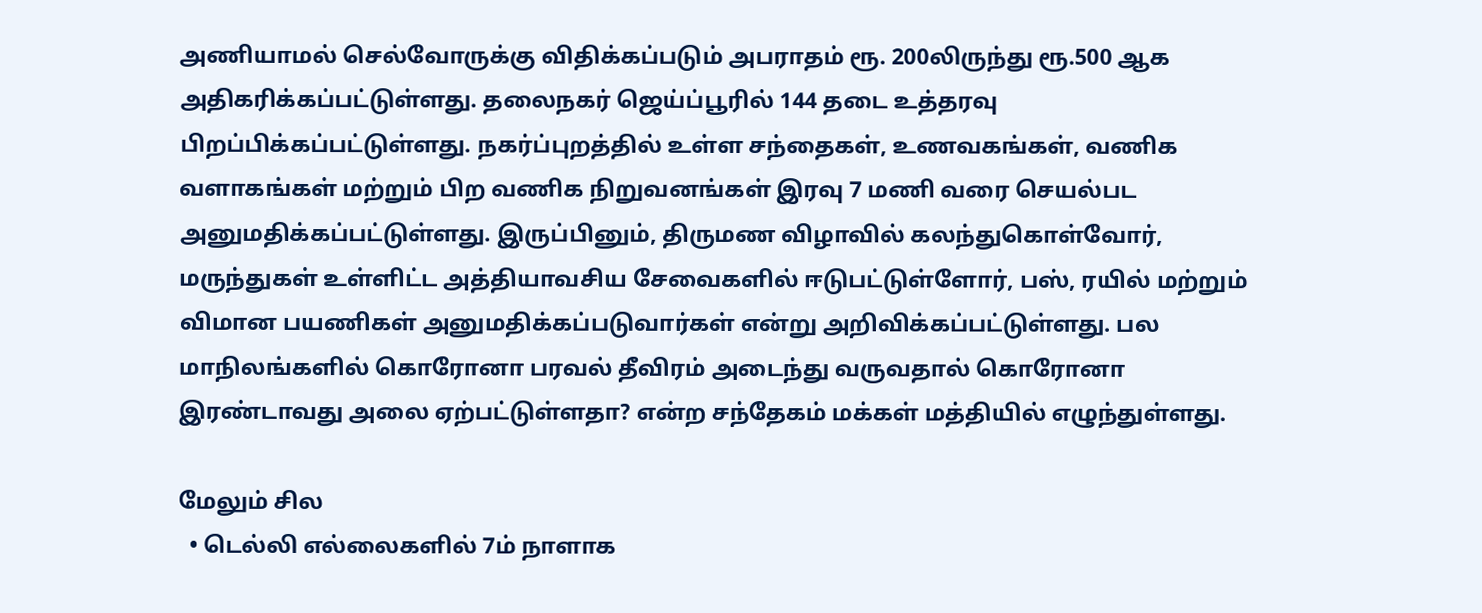அணியாமல் செல்வோருக்கு விதிக்கப்படும் அபராதம் ரூ. 200லிருந்து ரூ.500 ஆக அதிகரிக்கப்பட்டுள்ளது. தலைநகர் ஜெய்ப்பூரில் 144 தடை உத்தரவு பிறப்பிக்கப்பட்டுள்ளது. நகர்ப்புறத்தில் உள்ள சந்தைகள், உணவகங்கள், வணிக வளாகங்கள் மற்றும் பிற வணிக நிறுவனங்கள் இரவு 7 மணி வரை செயல்பட அனுமதிக்கப்பட்டுள்ளது. இருப்பினும், திருமண விழாவில் கலந்துகொள்வோர், மருந்துகள் உள்ளிட்ட அத்தியாவசிய சேவைகளில் ஈடுபட்டுள்ளோர், பஸ், ரயில் மற்றும் விமான பயணிகள் அனுமதிக்கப்படுவார்கள் என்று அறிவிக்கப்பட்டுள்ளது. பல மாநிலங்களில் கொரோனா பரவல் தீவிரம் அடைந்து வருவதால் கொரோனா இரண்டாவது அலை ஏற்பட்டுள்ளதா? என்ற சந்தேகம் மக்கள் மத்தியில் எழுந்துள்ளது.

மேலும் சில
  • டெல்லி எல்லைகளில் 7ம் நாளாக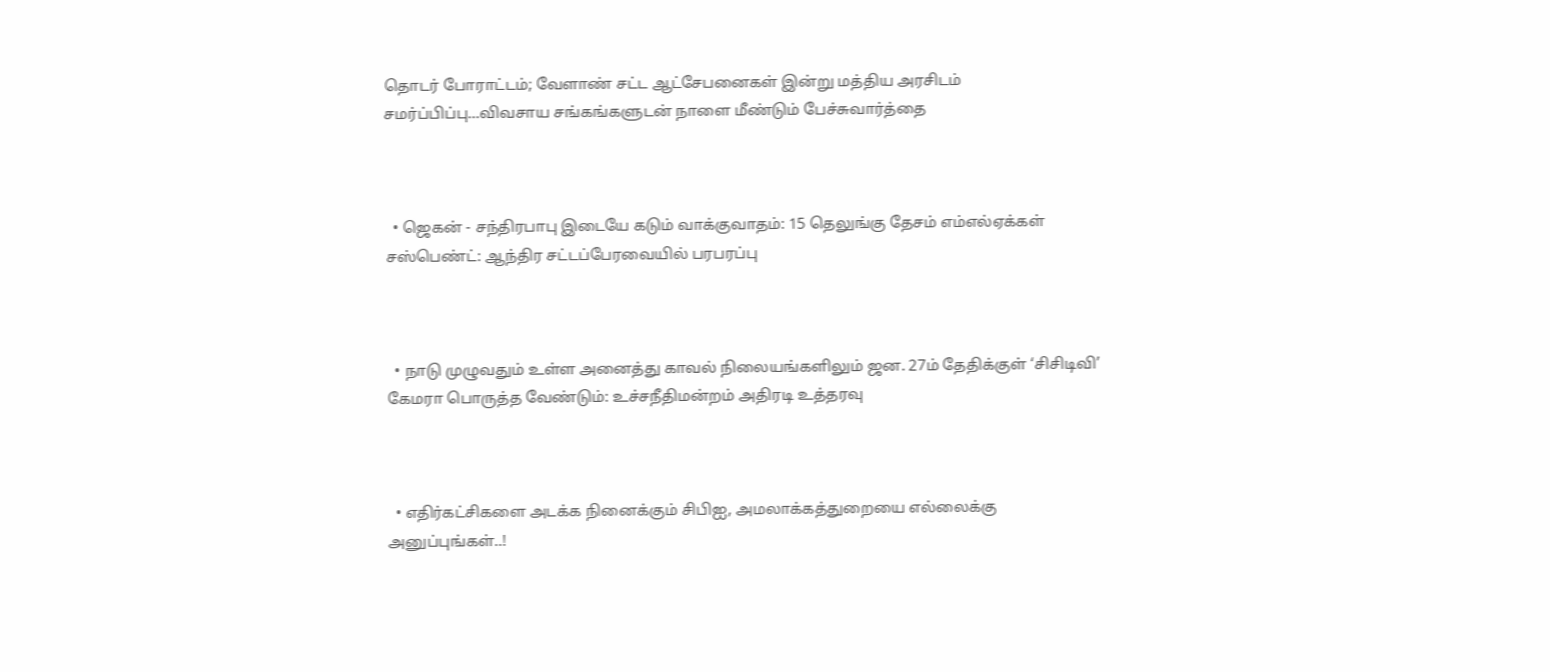தொடர் போராட்டம்; வேளாண் சட்ட ஆட்சேபனைகள் இன்று மத்திய அரசிடம் சமர்ப்பிப்பு...விவசாய சங்கங்களுடன் நாளை மீண்டும் பேச்சுவார்த்தை



  • ஜெகன் - சந்திரபாபு இடையே கடும் வாக்குவாதம்: 15 தெலுங்கு தேசம் எம்எல்ஏக்கள் சஸ்பெண்ட்: ஆந்திர சட்டப்பேரவையில் பரபரப்பு



  • நாடு முழுவதும் உள்ள அனைத்து காவல் நிலையங்களிலும் ஜன. 27ம் தேதிக்குள் ‘சிசிடிவி’ கேமரா பொருத்த வேண்டும்: உச்சநீதிமன்றம் அதிரடி உத்தரவு



  • எதிர்கட்சிகளை அடக்க நினைக்கும் சிபிஐ, அமலாக்கத்துறையை எல்லைக்கு அனுப்புங்கள்..!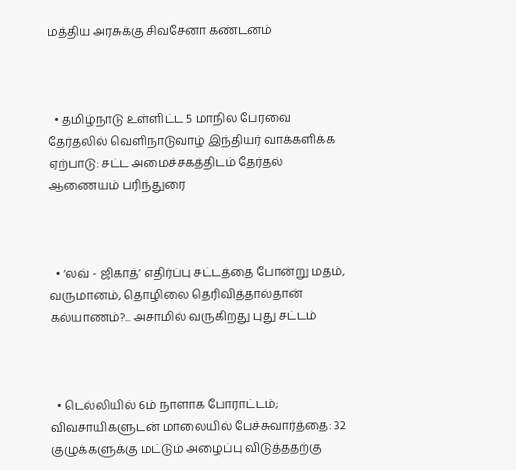மத்திய அரசுக்கு சிவசேனா கண்டனம்



  • தமிழ்நாடு உள்ளிட்ட 5 மாநில பேரவை தேர்தலில் வெளிநாடுவாழ் இந்தியர் வாக்களிக்க ஏற்பாடு: சட்ட அமைச்சகத்திடம் தேர்தல் ஆணையம் பரிந்துரை



  • ‘லவ் - ஜிகாத்’ எதிர்ப்பு சட்டத்தை போன்று மதம், வருமானம், தொழிலை தெரிவித்தால்தான் கல்யாணம்?... அசாமில் வருகிறது புது சட்டம்



  • டெல்லியில் 6ம் நாளாக போராட்டம்; விவசாயிகளுடன் மாலையில் பேச்சுவார்த்தை: 32 குழுக்களுக்கு மட்டும் அழைப்பு விடுத்ததற்கு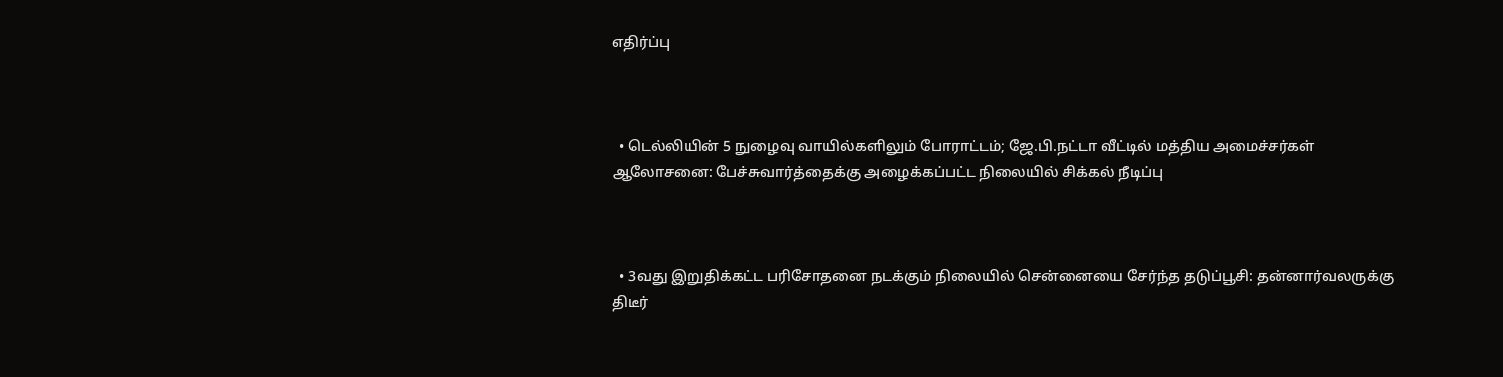எதிர்ப்பு



  • டெல்லியின் 5 நுழைவு வாயில்களிலும் போராட்டம்; ஜே.பி.நட்டா வீட்டில் மத்திய அமைச்சர்கள் ஆலோசனை: பேச்சுவார்த்தைக்கு அழைக்கப்பட்ட நிலையில் சிக்கல் நீடிப்பு



  • 3வது இறுதிக்கட்ட பரிசோதனை நடக்கும் நிலையில் சென்னையை சேர்ந்த தடுப்பூசி: தன்னார்வலருக்கு திடீர்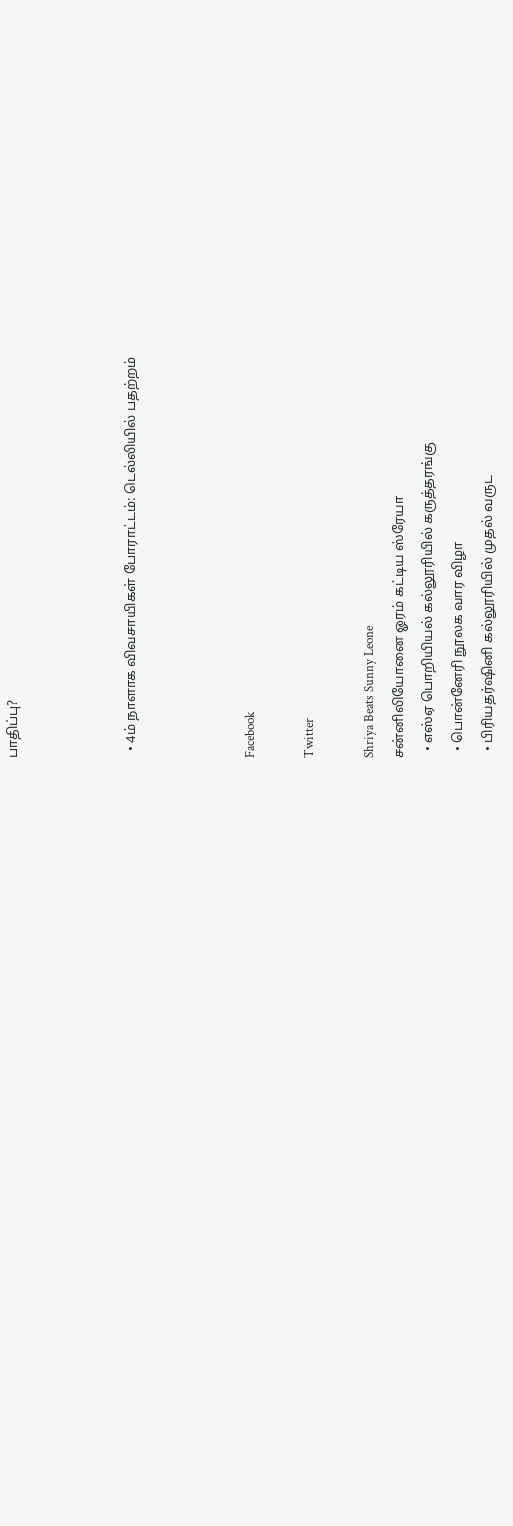பாதிப்பு?



  • 4ம் நாளாக விவசாயிகள் போராட்டம்: டெல்லியில் பதற்றம்



Facebook

Twitter

Shriya Beats Sunny Leone
சன்னிலியோனை ஓரம் கட்டிய ஸ்ரேயா
  • எஸ்ஏ பொறியியல் கல்லூரியில் கருத்தரங்கு
  • பொன்னேரி நூலக வார விழா
  • பிரியதர்ஷினி கல்லூரியில் முதல் வருட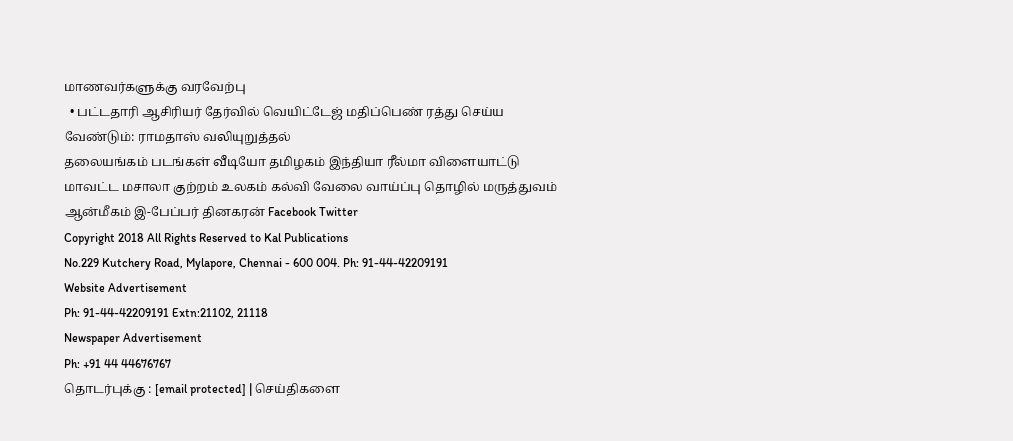மாணவர்களுக்கு வரவேற்பு
  • பட்டதாரி ஆசிரியர் தேர்வில் வெயிட்டேஜ் மதிப்பெண் ரத்து செய்ய வேண்டும்: ராமதாஸ் வலியுறுத்தல்
தலையங்கம் படங்கள் வீடியோ தமிழகம் இந்தியா ரீல்மா விளையாட்டு மாவட்ட மசாலா குற்றம் உலகம் கல்வி வேலை வாய்ப்பு தொழில் மருத்துவம் ஆன்மீகம் இ-பேப்பர் தினகரன் Facebook Twitter
Copyright 2018 All Rights Reserved to Kal Publications
No.229 Kutchery Road, Mylapore, Chennai - 600 004. Ph: 91-44-42209191
Website Advertisement
Ph: 91-44-42209191 Extn:21102, 21118
Newspaper Advertisement
Ph: +91 44 44676767
தொடர்புக்கு : [email protected] | செய்திகளை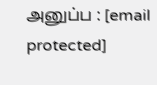அனுப்ப : [email protected]